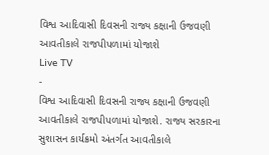વિશ્વ આદિવાસી દિવસની રાજ્ય કક્ષાની ઉજવણી આવતીકાલે રાજપીપળામાં યોજાશે
Live TV
-
વિશ્વ આદિવાસી દિવસની રાજ્ય કક્ષાની ઉજવણી આવતીકાલે રાજપીપળામાં યોજાશે. રાજ્ય સરકારના સુશાસન કાર્યક્રમો અંતર્ગત આવતીકાલે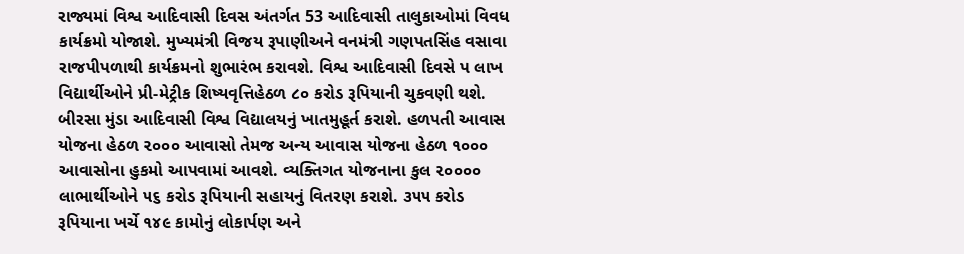રાજ્યમાં વિશ્વ આદિવાસી દિવસ અંતર્ગત 53 આદિવાસી તાલુકાઓમાં વિવધ કાર્યક્રમો યોજાશે. મુખ્યમંત્રી વિજય રૂપાણીઅને વનમંત્રી ગણપતસિંહ વસાવા રાજપીપળાથી કાર્યક્રમનો શુભારંભ કરાવશે. વિશ્વ આદિવાસી દિવસે પ લાખ વિદ્યાર્થીઓને પ્રી-મેટ્રીક શિષ્યવૃત્તિહેઠળ ૮૦ કરોડ રૂપિયાની ચુકવણી થશે. બીરસા મુંડા આદિવાસી વિશ્વ વિદ્યાલયનું ખાતમુહૂર્ત કરાશે. હળપતી આવાસ યોજના હેઠળ ૨૦૦૦ આવાસો તેમજ અન્ય આવાસ યોજના હેઠળ ૧૦૦૦ આવાસોના હુકમો આપવામાં આવશે. વ્યક્તિગત યોજનાના કુલ ૨૦૦૦૦ લાભાર્થીઓને ૫૬ કરોડ રૂપિયાની સહાયનું વિતરણ કરાશે. ૩૫૫ કરોડ રૂપિયાના ખર્ચે ૧૪૯ કામોનું લોકાર્પણ અને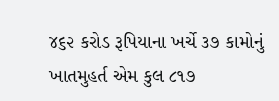૪૬૨ કરોડ રૂપિયાના ખર્ચે ૩૭ કામોનું ખાતમુહર્ત એમ કુલ ૮૧૭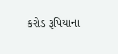કરોડ રૂપિયાના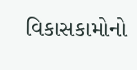વિકાસકામોનો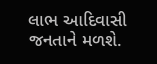લાભ આદિવાસી જનતાને મળશે.